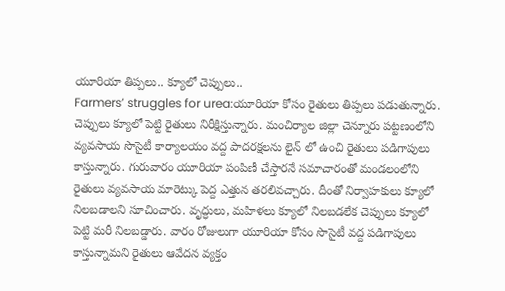యూరియా తిప్పలు.. క్యూలో చెప్పులు..
Farmers’ struggles for urea:యూరియా కోసం రైతులు తిప్పలు పడుతున్నారు. చెప్పులు క్యూలో పెట్టి రైతులు నిరీక్షిస్తున్నారు. మంచిర్యాల జిల్లా చెన్నూరు పట్టణంలోని వ్యవసాయ సొసైటీ కార్యాలయం వద్ద పాదరక్షలను లైన్ లో ఉంచి రైతులు పడిగాపులు కాస్తున్నారు. గురువారం యూరియా పంపిణీ చేస్తారనే సమాచారంతో మండలంలోని రైతులు వ్యవసాయ మారెట్కు పెద్ద ఎత్తున తరలివచ్చారు. దీంతో నిర్వాహకులు క్యూలో నిలబడాలని సూచించారు. వృద్ధులు, మహిళలు క్యూలో నిలబడలేక చెప్పులు క్యూలో పెట్టి మరీ నిలబడ్డారు. వారం రోజులుగా యూరియా కోసం సొసైటీ వద్ద పడిగాపులు కాస్తున్నామని రైతులు ఆవేదన వ్యక్తం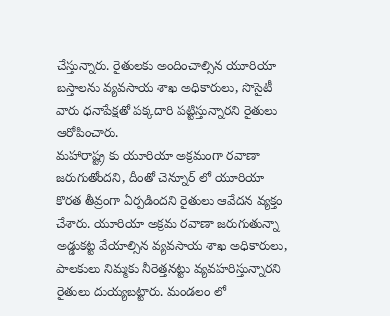చేస్తున్నారు. రైతులకు అందించాల్సిన యూరియా బస్తాలను వ్యవసాయ శాఖ అధికారులు, సొసైటీ వారు ధనాపేక్షతో పక్కదారి పట్టిస్తున్నారని రైతులు ఆరోపించారు.
మహారాష్ట్ర కు యూరియా అక్రమంగా రవాణా జరుగుతోందని, దీంతో చెన్నూర్ లో యూరియా కొరత తీవ్రంగా ఏర్పడిందని రైతులు ఆవేదన వ్యక్తం చేశారు. యూరియా అక్రమ రవాణా జరుగుతున్నా అడ్డుకట్ట వేయాల్సిన వ్యవసాయ శాఖ అధికారులు, పాలకులు నిమ్మకు నీరెత్తనట్టు వ్యవహరిస్తున్నారని రైతులు దుయ్యబట్టారు. మండలం లో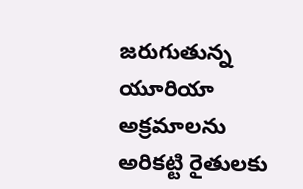జరుగుతున్న యూరియా అక్రమాలను అరికట్టి రైతులకు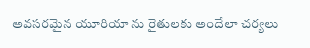అవసరమైన యూరియా ను రైతులకు అందేలా చర్యలు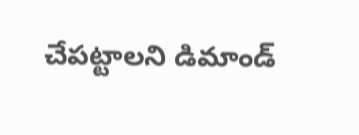చేపట్టాలని డిమాండ్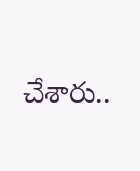చేశారు..